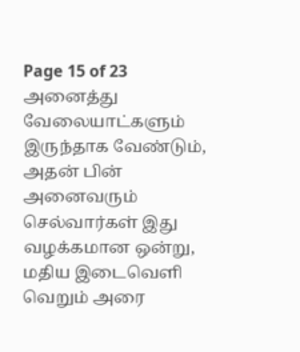Page 15 of 23
அனைத்து வேலையாட்களும் இருந்தாக வேண்டும், அதன் பின் அனைவரும் செல்வார்கள் இது வழக்கமான ஒன்று, மதிய இடைவெளி வெறும் அரை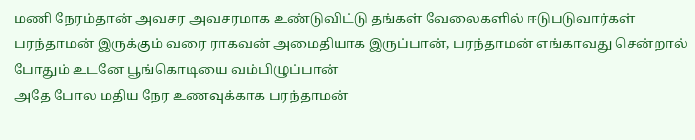மணி நேரம்தான் அவசர அவசரமாக உண்டுவிட்டு தங்கள் வேலைகளில் ஈடுபடுவார்கள்
பரந்தாமன் இருக்கும் வரை ராகவன் அமைதியாக இருப்பான், பரந்தாமன் எங்காவது சென்றால் போதும் உடனே பூங்கொடியை வம்பிழுப்பான்
அதே போல மதிய நேர உணவுக்காக பரந்தாமன்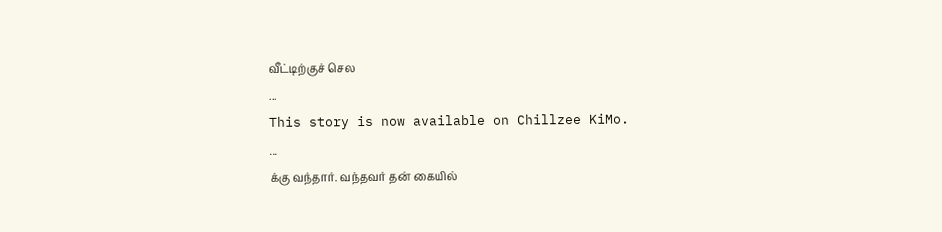வீட்டிற்குச் செல
...
This story is now available on Chillzee KiMo.
...
க்கு வந்தார். வந்தவர் தன் கையில்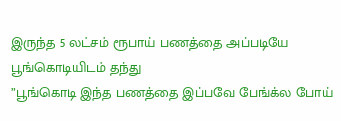இருந்த 5 லட்சம் ரூபாய் பணத்தை அப்படியே பூங்கொடியிடம் தந்து
”பூங்கொடி இந்த பணத்தை இப்பவே பேங்க்ல போய்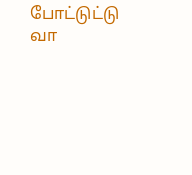போட்டுட்டு வா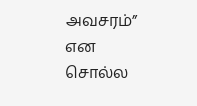அவசரம்” என சொல்ல